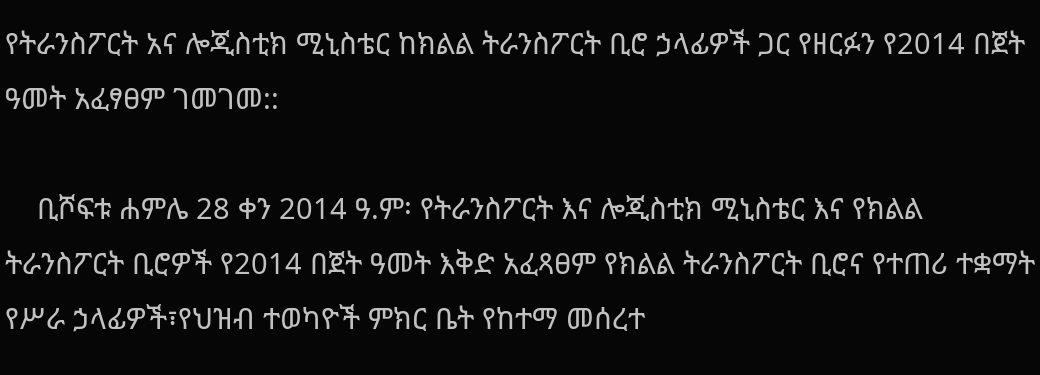የትራንስፖርት አና ሎጂስቲክ ሚኒስቴር ከክልል ትራንስፖርት ቢሮ ኃላፊዎች ጋር የዘርፉን የ2014 በጀት ዓመት አፈፃፀም ገመገመ::

    ቢሾፍቱ ሐምሌ 28 ቀን 2014 ዓ.ም፡ የትራንስፖርት እና ሎጂስቲክ ሚኒስቴር እና የክልል ትራንስፖርት ቢሮዎች የ2014 በጀት ዓመት እቅድ አፈጻፀም የክልል ትራንስፖርት ቢሮና የተጠሪ ተቋማት የሥራ ኃላፊዎች፣የህዝብ ተወካዮች ምክር ቤት የከተማ መሰረተ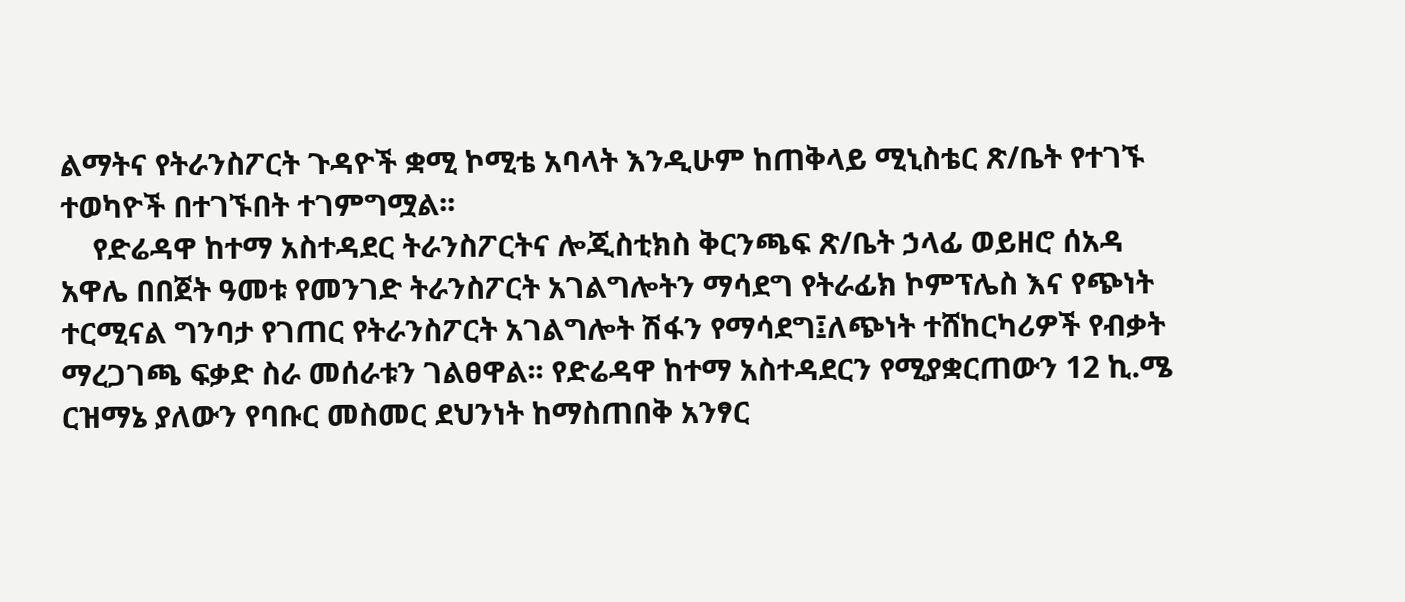ልማትና የትራንስፖርት ጉዳዮች ቋሚ ኮሚቴ አባላት እንዲሁም ከጠቅላይ ሚኒስቴር ጽ/ቤት የተገኙ ተወካዮች በተገኙበት ተገምግሟል፡፡
    የድሬዳዋ ከተማ አስተዳደር ትራንስፖርትና ሎጂስቲክስ ቅርንጫፍ ጽ/ቤት ኃላፊ ወይዘሮ ሰአዳ አዋሌ በበጀት ዓመቱ የመንገድ ትራንስፖርት አገልግሎትን ማሳደግ የትራፊክ ኮምፕሌስ እና የጭነት ተርሚናል ግንባታ የገጠር የትራንስፖርት አገልግሎት ሽፋን የማሳደግ፤ለጭነት ተሸከርካሪዎች የብቃት ማረጋገጫ ፍቃድ ስራ መሰራቱን ገልፀዋል፡፡ የድሬዳዋ ከተማ አስተዳደርን የሚያቋርጠውን 12 ኪ.ሜ ርዝማኔ ያለውን የባቡር መስመር ደህንነት ከማስጠበቅ አንፃር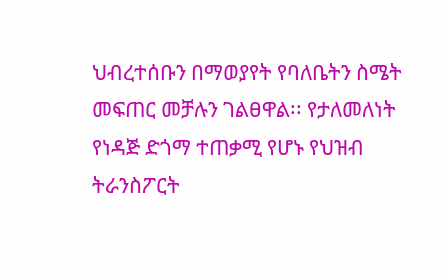ህብረተሰቡን በማወያየት የባለቤትን ስሜት መፍጠር መቻሉን ገልፀዋል፡፡ የታለመለነት የነዳጅ ድጎማ ተጠቃሚ የሆኑ የህዝብ ትራንስፖርት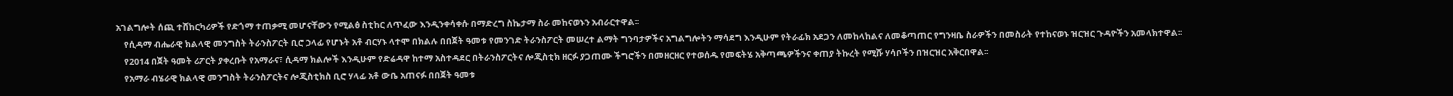አገልግሎት ሰጪ ተሸከርካሪዎች የድጎማ ተጠቃሚ መሆናቸውን የሚልፅ ስቲከር ለጥፈው እንዲንቀሳቀሱ በማድረግ ስኬታማ ስራ መከናወኑን አብራርተዋል፡፡
    የሲዳማ ብሔራዊ ክልላዊ መንግስት ትራንስፖርት ቢሮ ኃላፊ የሆኑት አቶ ብርሃኑ ላተሞ በክልሉ በበጀት ዓመቱ የመንገድ ትራንስፖርት መሠረተ ልማት ግንባታዎችና አግልግሎትን ማሳደግ እንዲሁም የትራፊክ አደጋን ለመከላከልና ለመቆጣጠር የግንዛቤ ስራዎችን በመስራት የተከናወኑ ዝርዝር ጉዳዮችን አመላክተዋል፡፡
    የ2014 በጀት ዓመት ሪፖርት ያቀረቡት የአማራና፣ ሲዳማ ክልሎች እንዲሁም የድሬዳዋ ከተማ አስተዳደር በትራንስፖርትና ሎጂስቲክ ዘርፉ ያጋጠሙ ችግሮችን በመዘርዘር የተወሰዱ የመፍትሄ አቅጣጫዎችንና ቀጠያ ትኩረት የሚሹ ሃሳቦችን በዝርዝር አቅርበዋል፡፡
    የአማራ ብሄራዊ ክልላዊ መንግስት ትራንስፖርትና ሎጂስቲክስ ቢሮ ሃላፊ አቶ ውቤ አጠናፉ በበጀት ዓመቱ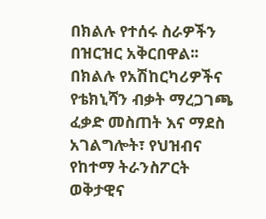በክልሉ የተሰሩ ስራዎችን በዝርዝር አቅርበዋል፡፡ በክልሉ የአሽከርካሪዎችና የቴክኒሻን ብቃት ማረጋገጫ ፈቃድ መስጠት እና ማደስ አገልግሎት፣ የህዝብና የከተማ ትራንስፖርት ወቅታዊና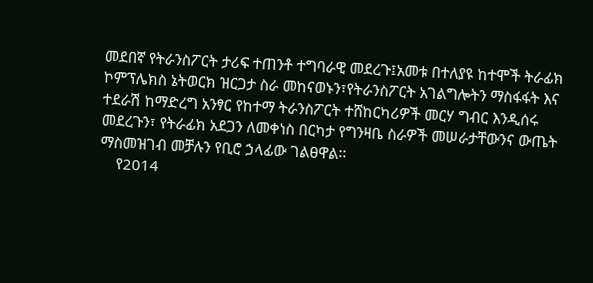መደበኛ የትራንስፖርት ታሪፍ ተጠንቶ ተግባራዊ መደረጉ፤አመቱ በተለያዩ ከተሞች ትራፊክ ኮምፕሌክስ ኔትወርክ ዝርጋታ ስራ መከናወኑን፣የትራንስፖርት አገልግሎትን ማስፋፋት እና ተደራሽ ከማድረግ አንፃር የከተማ ትራንስፖርት ተሸከርካሪዎች መርሃ ግብር እንዲሰሩ መደረጉን፣ የትራፊክ አደጋን ለመቀነስ በርካታ የግንዛቤ ስራዎች መሠራታቸውንና ውጤት ማስመዝገብ መቻሉን የቢሮ ኃላፊው ገልፀዋል፡፡
    የ2014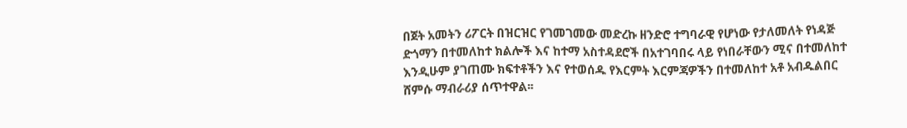በጀት አመትን ሪፖርት በዝርዝር የገመገመው መድረኩ ዘንድሮ ተግባራዊ የሆነው የታለመለት የነዳጅ ድጎማን በተመለከተ ክልሎች እና ከተማ አስተዳደሮች በአተገባበሩ ላይ የነበራቸውን ሚና በተመለከተ እንዲሁም ያገጠሙ ክፍተቶችን እና የተወሰዱ የእርምት እርምጃዎችን በተመለከተ አቶ አብዱልበር ሸምሱ ማብራሪያ ሰጥተዋል፡፡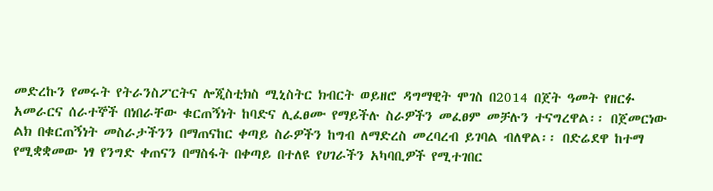መድረኩን የመሩት የትራንስፖርትና ሎጂስቲክስ ሚኒስትር ክብርት ወይዘሮ ዳግማዊት ሞገስ በ2014 በጀት ዓመት የዘርፉ አመራርና ሰራተኞች በነበራቸው ቁርጠኝነት ከባድና ሊፈፀሙ የማይችሉ ስራዎችን መፈፀም መቻሉን ተናግረዋል፡፡ በጀመርነው ልክ በቁርጠኝነት መስራታችንን በማጠናከር ቀጣይ ስራዎችን ከግብ ለማድረስ መረባረብ ይገባል ብለዋል፡፡ በድሬደዋ ከተማ የሚቋቋመው ነፃ የንግድ ቀጠናን በማስፋት በቀጣይ በተለዩ የሀገራችን አካባቢዎች የሚተገበር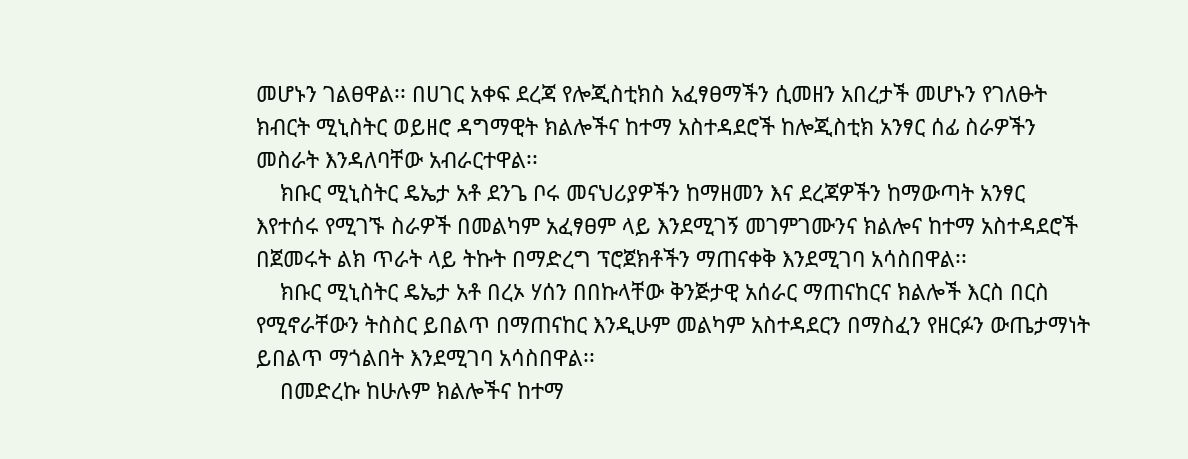መሆኑን ገልፀዋል፡፡ በሀገር አቀፍ ደረጃ የሎጂስቲክስ አፈፃፀማችን ሲመዘን አበረታች መሆኑን የገለፁት ክብርት ሚኒስትር ወይዘሮ ዳግማዊት ክልሎችና ከተማ አስተዳደሮች ከሎጂስቲክ አንፃር ሰፊ ስራዎችን መስራት እንዳለባቸው አብራርተዋል፡፡
    ክቡር ሚኒስትር ዴኤታ አቶ ደንጌ ቦሩ መናህሪያዎችን ከማዘመን እና ደረጃዎችን ከማውጣት አንፃር እየተሰሩ የሚገኙ ስራዎች በመልካም አፈፃፀም ላይ እንደሚገኝ መገምገሙንና ክልሎና ከተማ አስተዳደሮች በጀመሩት ልክ ጥራት ላይ ትኩት በማድረግ ፕሮጀክቶችን ማጠናቀቅ እንደሚገባ አሳስበዋል፡፡
    ክቡር ሚኒስትር ዴኤታ አቶ በረኦ ሃሰን በበኩላቸው ቅንጅታዊ አሰራር ማጠናከርና ክልሎች እርስ በርስ የሚኖራቸውን ትስስር ይበልጥ በማጠናከር እንዲሁም መልካም አስተዳደርን በማስፈን የዘርፉን ውጤታማነት ይበልጥ ማጎልበት እንደሚገባ አሳስበዋል፡፡
    በመድረኩ ከሁሉም ክልሎችና ከተማ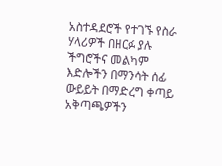አስተዳደሮች የተገኙ የስራ ሃላሪዎች በዘርፉ ያሉ ችግሮችና መልካም እድሎችን በማንሳት ሰፊ ውይይት በማድረግ ቀጣይ አቅጣጫዎችን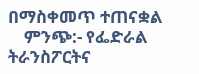በማስቀመጥ ተጠናቋል
    ምንጭ:- የፌድራል ትራንስፖርትና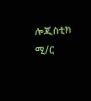ሎጂስቲክ ሚ/ር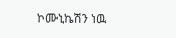ኮሙኒኬሽን ነዉ